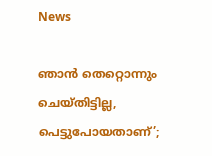News

ഞാൻ തെറ്റൊന്നും ചെയ്തിട്ടില്ല, പെട്ടുപോയതാണ്’;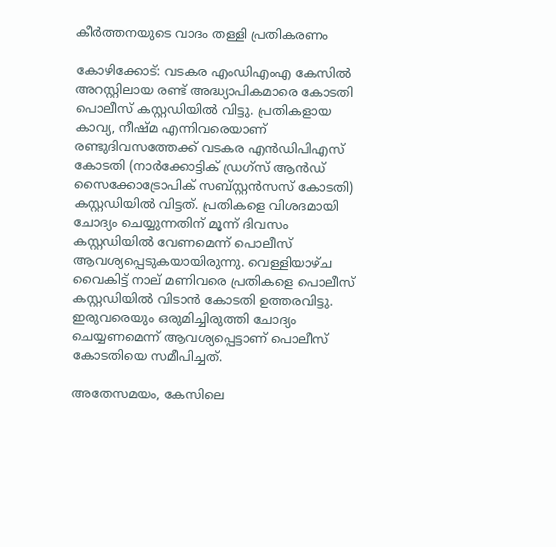കീർത്തനയുടെ വാദം തള്ളി പ്രതികരണം

കോഴിക്കോട്: വടകര എംഡിഎംഎ കേസിൽ അറസ്റ്റിലായ രണ്ട് അദ്ധ്യാപികമാരെ കോടതി പൊലീസ് കസ്റ്റഡിയിൽ വിട്ടു. പ്രതികളായ കാവ്യ, നീഷ്മ എന്നിവരെയാണ് രണ്ടുദിവസത്തേക്ക് വടകര എൻഡിപിഎസ് കോടതി (നാർക്കോട്ടിക് ഡ്രഗ്സ് ആൻഡ് സൈക്കോട്രോപിക് സബ്‌സ്റ്റൻസസ് കോടതി) കസ്റ്റഡിയിൽ വിട്ടത്. പ്രതികളെ വിശദമായി ചോദ്യം ചെയ്യുന്നതിന് മൂന്ന് ദിവസം കസ്റ്റഡിയിൽ വേണമെന്ന് പൊലീസ് ആവശ്യപ്പെടുകയായിരുന്നു. വെള്ളിയാഴ്ച വൈകിട്ട് നാല് മണിവരെ പ്രതികളെ പൊലീസ് കസ്റ്റഡിയിൽ വിടാൻ കോടതി ഉത്തരവിട്ടു. ഇരുവരെയും ഒരുമിച്ചിരുത്തി ചോദ്യം ചെയ്യണമെന്ന് ആവശ്യപ്പെട്ടാണ് പൊലീസ് കോടതിയെ സമീപിച്ചത്.

അതേസമയം, കേസിലെ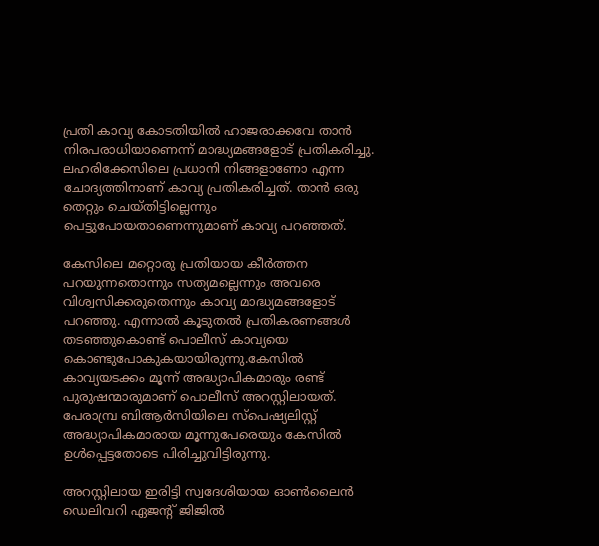പ്രതി കാവ്യ കോടതിയിൽ ഹാജരാക്കവേ താൻ നിരപരാധിയാണെന്ന് മാദ്ധ്യമങ്ങളോട് പ്രതികരിച്ചു. ലഹരിക്കേസിലെ പ്രധാനി നിങ്ങളാണോ എന്ന ചോദ്യത്തിനാണ് കാവ്യ പ്രതികരിച്ചത്. താൻ ഒരു തെറ്റും ചെയ്തിട്ടില്ലെന്നും പെട്ടുപോയതാണെന്നുമാണ് കാവ്യ പറഞ്ഞത്.

കേസിലെ മറ്റൊരു പ്രതിയായ കീർത്തന പറയുന്നതൊന്നും സത്യമല്ലെന്നും അവരെ വിശ്വസിക്കരുതെന്നും കാവ്യ മാദ്ധ്യമങ്ങളോട് പറഞ്ഞു. എന്നാൽ കൂടുതൽ പ്രതികരണങ്ങൾ തടഞ്ഞുകൊണ്ട് പൊലീസ് കാവ്യയെ കൊണ്ടുപോകുകയായിരുന്നു.കേസിൽ കാവ്യയടക്കം മൂന്ന് അദ്ധ്യാപികമാരും രണ്ട് പുരുഷന്മാരുമാണ് പൊലീസ് അറസ്റ്റിലായത്. പേരാമ്പ്ര ബിആർസിയിലെ സ്‌പെഷ്യലിസ്റ്റ് അദ്ധ്യാപികമാരായ മൂന്നുപേരെയും കേസിൽ ഉൾപ്പെട്ടതോടെ പിരിച്ചുവിട്ടിരുന്നു.

അറസ്റ്റിലായ ഇരിട്ടി സ്വദേശിയായ ഓൺലൈൻ ഡെലിവറി ഏജന്റ് ജിജിൽ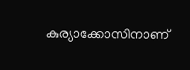കുര്യാക്കോസിനാണ്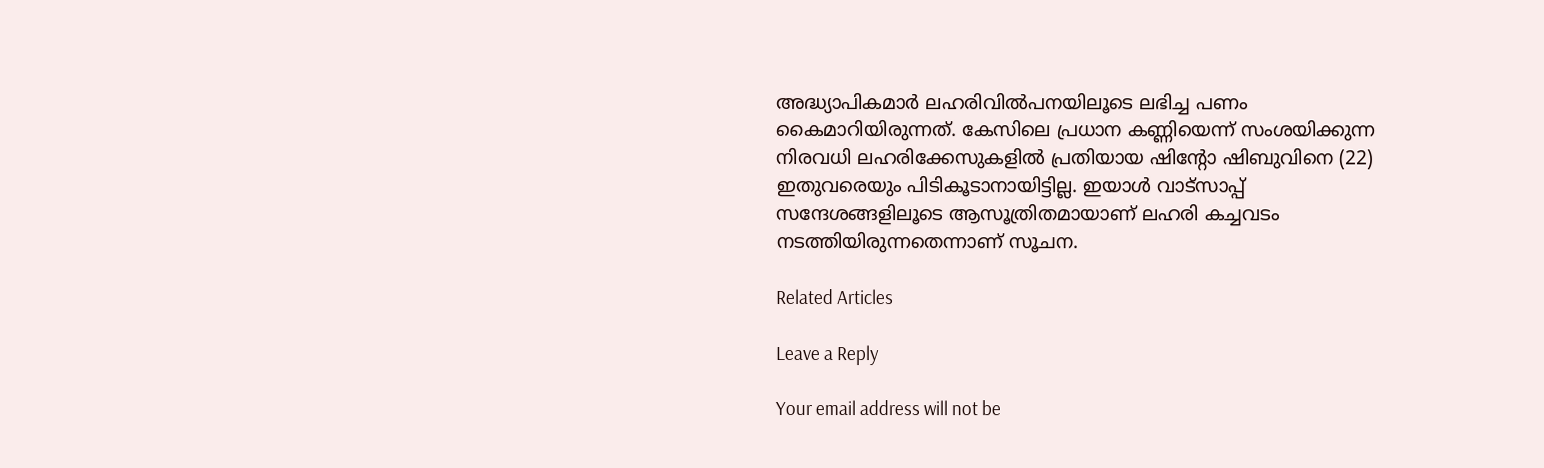അദ്ധ്യാപികമാർ ലഹരിവിൽപനയിലൂടെ ലഭിച്ച പണം കൈമാറിയിരുന്നത്. കേസിലെ പ്രധാന കണ്ണിയെന്ന് സംശയിക്കുന്ന നിരവധി ലഹരിക്കേസുകളിൽ പ്രതിയായ ഷിന്റോ ഷിബുവിനെ (22) ഇതുവരെയും പിടികൂടാനായിട്ടില്ല. ഇയാൾ വാട്സാപ്പ് സന്ദേശങ്ങളിലൂടെ ആസൂത്രിതമായാണ് ലഹരി കച്ചവടം നടത്തിയിരുന്നതെന്നാണ് സൂചന.

Related Articles

Leave a Reply

Your email address will not be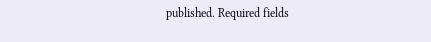published. Required fields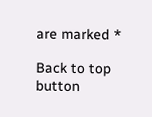are marked *

Back to top button